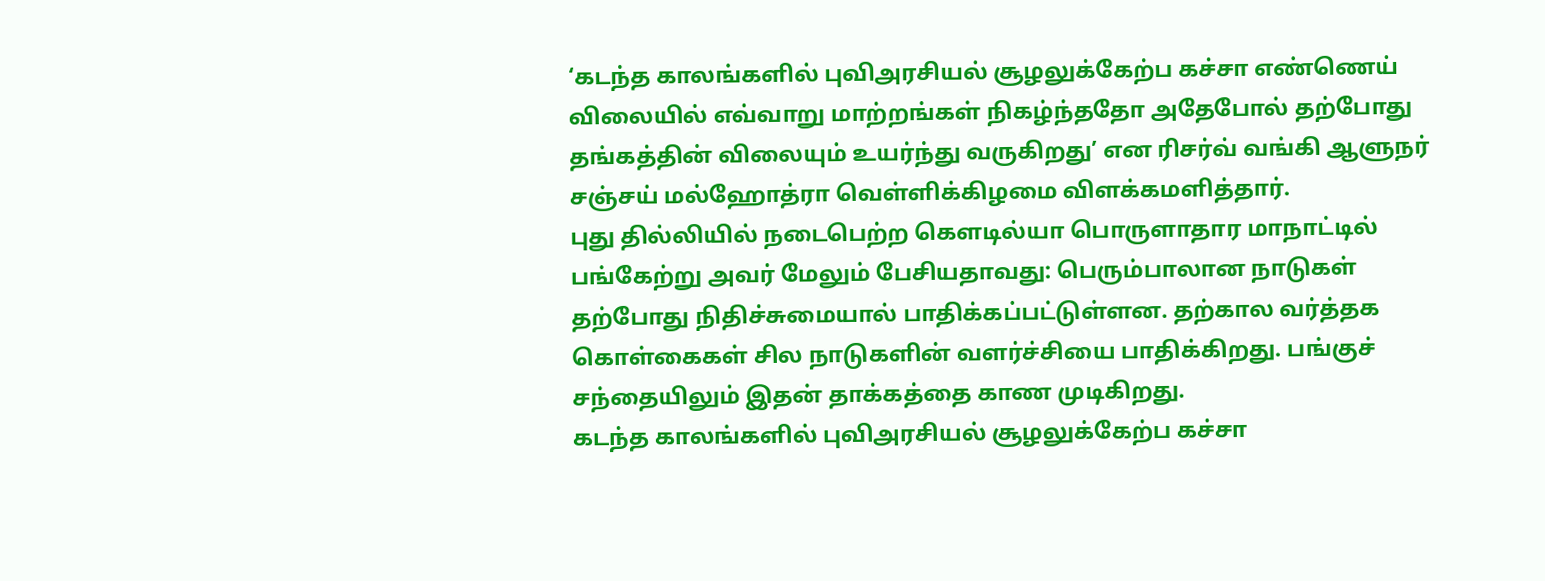‘கடந்த காலங்களில் புவிஅரசியல் சூழலுக்கேற்ப கச்சா எண்ணெய் விலையில் எவ்வாறு மாற்றங்கள் நிகழ்ந்ததோ அதேபோல் தற்போது தங்கத்தின் விலையும் உயர்ந்து வருகிறது’ என ரிசர்வ் வங்கி ஆளுநர் சஞ்சய் மல்ஹோத்ரா வெள்ளிக்கிழமை விளக்கமளித்தார்.
புது தில்லியில் நடைபெற்ற கௌடில்யா பொருளாதார மாநாட்டில் பங்கேற்று அவர் மேலும் பேசியதாவது: பெரும்பாலான நாடுகள் தற்போது நிதிச்சுமையால் பாதிக்கப்பட்டுள்ளன. தற்கால வர்த்தக கொள்கைகள் சில நாடுகளின் வளர்ச்சியை பாதிக்கிறது. பங்குச் சந்தையிலும் இதன் தாக்கத்தை காண முடிகிறது.
கடந்த காலங்களில் புவிஅரசியல் சூழலுக்கேற்ப கச்சா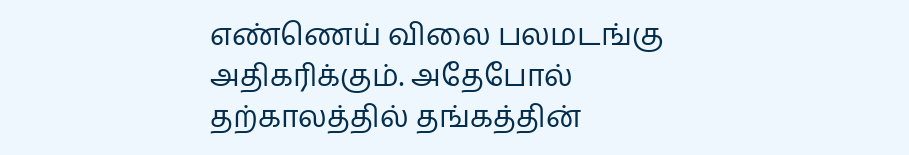எண்ணெய் விலை பலமடங்கு அதிகரிக்கும். அதேபோல் தற்காலத்தில் தங்கத்தின்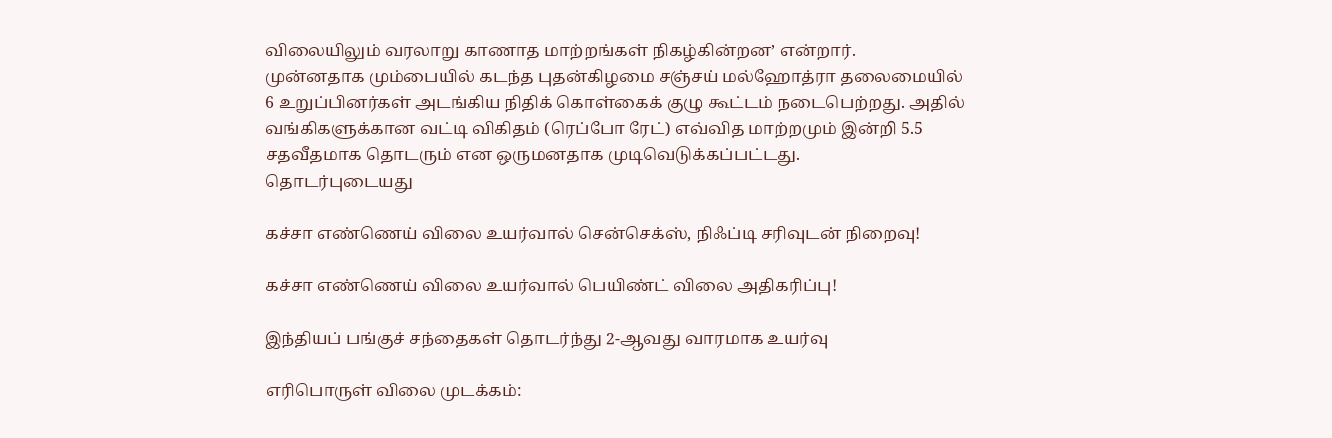விலையிலும் வரலாறு காணாத மாற்றங்கள் நிகழ்கின்றன’ என்றார்.
முன்னதாக மும்பையில் கடந்த புதன்கிழமை சஞ்சய் மல்ஹோத்ரா தலைமையில் 6 உறுப்பினர்கள் அடங்கிய நிதிக் கொள்கைக் குழு கூட்டம் நடைபெற்றது. அதில் வங்கிகளுக்கான வட்டி விகிதம் (ரெப்போ ரேட்) எவ்வித மாற்றமும் இன்றி 5.5 சதவீதமாக தொடரும் என ஒருமனதாக முடிவெடுக்கப்பட்டது.
தொடர்புடையது

கச்சா எண்ணெய் விலை உயர்வால் சென்செக்ஸ், நிஃப்டி சரிவுடன் நிறைவு!

கச்சா எண்ணெய் விலை உயர்வால் பெயிண்ட் விலை அதிகரிப்பு!

இந்தியப் பங்குச் சந்தைகள் தொடர்ந்து 2-ஆவது வாரமாக உயர்வு

எரிபொருள் விலை முடக்கம்: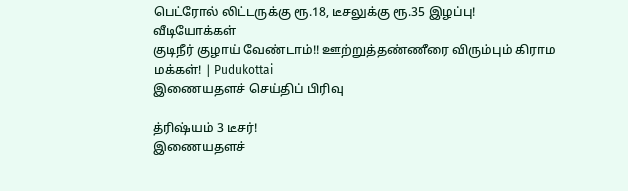பெட்ரோல் லிட்டருக்கு ரூ.18, டீசலுக்கு ரூ.35 இழப்பு!
வீடியோக்கள்
குடிநீர் குழாய் வேண்டாம்!! ஊற்றுத்தண்ணீரை விரும்பும் கிராம மக்கள்! | Pudukottai
இணையதளச் செய்திப் பிரிவு

த்ரிஷ்யம் 3 டீசர்!
இணையதளச்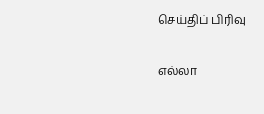செய்திப் பிரிவு

எல்லா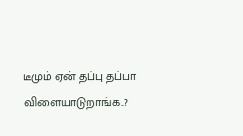டீமும் ஏன் தப்பு தப்பா விளையாடுறாங்க..?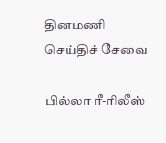தினமணி செய்திச் சேவை

பில்லா ரீ-ரிலீஸ்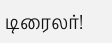டிரைலர்!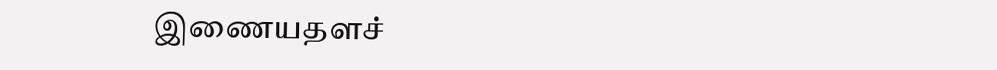இணையதளச்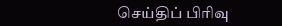செய்திப் பிரிவு